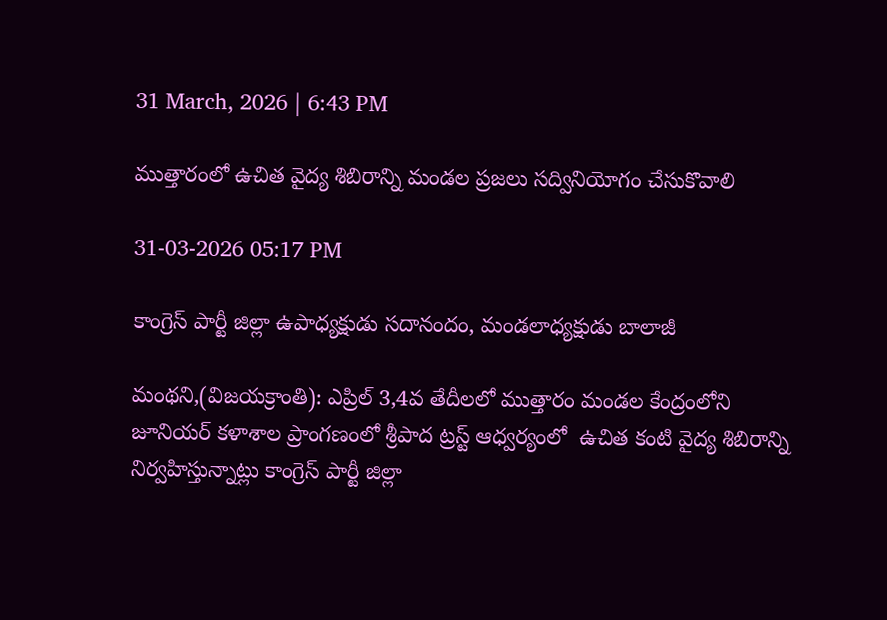31 March, 2026 | 6:43 PM

ముత్తారంలో ఉచిత వైద్య శిబిరాన్ని మండల ప్రజలు సద్వినియోగం చేసుకొవాలి

31-03-2026 05:17 PM

కాంగ్రెస్ పార్టీ జిల్లా ఉపాధ్యక్షుడు సదానందం, మండలాధ్యక్షుడు బాలాజీ

మంథని,(విజయక్రాంతి): ఎప్రిల్ 3,4వ తేదీలలో ముత్తారం మండల కేంద్రంలోని జూనియర్ కళాశాల ప్రాంగణంలో శ్రీపాద ట్రస్ట్ ఆధ్వర్యంలో  ఉచిత కంటి వైద్య శిబిరాన్ని నిర్వహిస్తున్నాట్లు కాంగ్రెస్ పార్టీ జిల్లా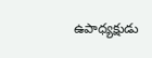ఉపాధ్యక్షుడు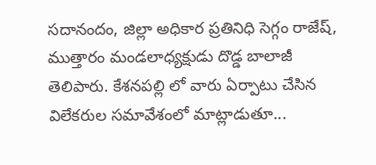సదానందం, జిల్లా అధికార ప్రతినిధి సెగ్గం రాజేష్, ముత్తారం మండలాధ్యక్షుడు దొడ్డ బాలాజీ తెలిపారు. కేశనపల్లి లో వారు ఏర్పాటు చేసిన విలేకరుల సమావేశంలో మాట్లాడుతూ...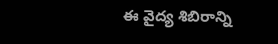ఈ వైద్య శిబిరాన్ని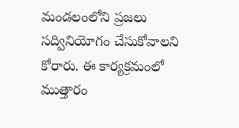మండలంలోని ప్రజలు సద్వినియోగం చేసుకోవాలని కోరారు. ఈ కార్యక్రమంలో ముత్తారం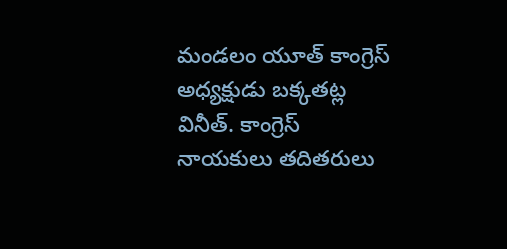మండలం యూత్ కాంగ్రెస్ అధ్యక్షుడు బక్కతట్ల వినీత్. కాంగ్రెస్ నాయకులు తదితరులు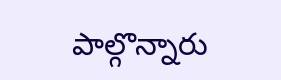పాల్గొన్నారు